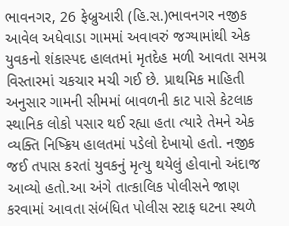ભાવનગર, 26 ફેબ્રુઆરી (હિ.સ.)ભાવનગર નજીક આવેલ અધેવાડા ગામમાં અવાવરું જગ્યામાંથી એક યુવકનો શંકાસ્પદ હાલતમાં મૃતદેહ મળી આવતા સમગ્ર વિસ્તારમાં ચકચાર મચી ગઈ છે. પ્રાથમિક માહિતી અનુસાર ગામની સીમમાં બાવળની કાટ પાસે કેટલાક સ્થાનિક લોકો પસાર થઈ રહ્યા હતા ત્યારે તેમને એક વ્યક્તિ નિષ્ક્રિય હાલતમાં પડેલો દેખાયો હતો. નજીક જઈ તપાસ કરતાં યુવકનું મૃત્યુ થયેલું હોવાનો અંદાજ આવ્યો હતો.આ અંગે તાત્કાલિક પોલીસને જાણ કરવામાં આવતા સંબંધિત પોલીસ સ્ટાફ ઘટના સ્થળે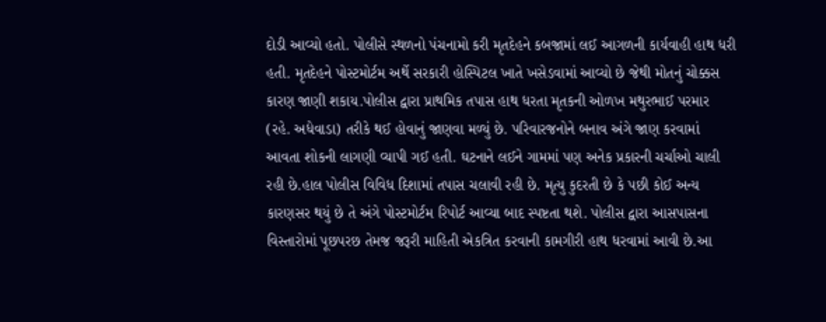દોડી આવ્યો હતો. પોલીસે સ્થળનો પંચનામો કરી મૃતદેહને કબજામાં લઈ આગળની કાર્યવાહી હાથ ધરી હતી. મૃતદેહને પોસ્ટમોર્ટમ અર્થે સરકારી હોસ્પિટલ ખાતે ખસેડવામાં આવ્યો છે જેથી મોતનું ચોક્કસ કારણ જાણી શકાય.પોલીસ દ્વારા પ્રાથમિક તપાસ હાથ ધરતા મૃતકની ઓળખ મથુરભાઈ પરમાર (રહે. અધેવાડા) તરીકે થઈ હોવાનું જાણવા મળ્યું છે. પરિવારજનોને બનાવ અંગે જાણ કરવામાં આવતા શોકની લાગણી વ્યાપી ગઈ હતી. ઘટનાને લઈને ગામમાં પણ અનેક પ્રકારની ચર્ચાઓ ચાલી રહી છે.હાલ પોલીસ વિવિધ દિશામાં તપાસ ચલાવી રહી છે. મૃત્યુ કુદરતી છે કે પછી કોઈ અન્ય કારણસર થયું છે તે અંગે પોસ્ટમોર્ટમ રિપોર્ટ આવ્યા બાદ સ્પષ્ટતા થશે. પોલીસ દ્વારા આસપાસના વિસ્તારોમાં પૂછપરછ તેમજ જરૂરી માહિતી એકત્રિત કરવાની કામગીરી હાથ ધરવામાં આવી છે.આ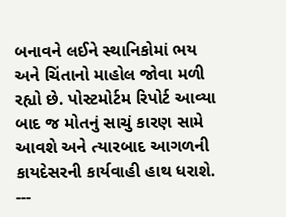બનાવને લઈને સ્થાનિકોમાં ભય અને ચિંતાનો માહોલ જોવા મળી રહ્યો છે. પોસ્ટમોર્ટમ રિપોર્ટ આવ્યા બાદ જ મોતનું સાચું કારણ સામે આવશે અને ત્યારબાદ આગળની કાયદેસરની કાર્યવાહી હાથ ધરાશે.
---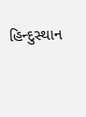હિન્દુસ્થાન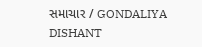સમાચાર / GONDALIYA DISHANT